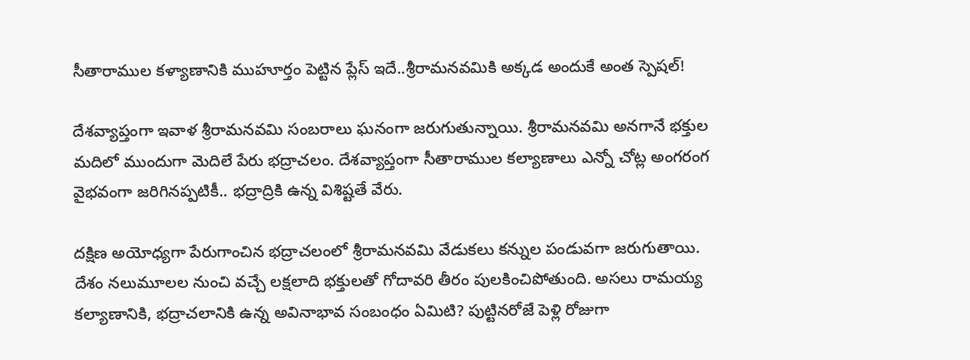సీతారాముల కళ్యాణానికి ముహూర్తం పెట్టిన ప్లేస్ ఇదే..శ్రీరామనవమికి అక్కడ అందుకే అంత స్పెషల్!

దేశవ్యాప్తంగా ఇవాళ శ్రీరామనవమి సంబరాలు ఘనంగా జరుగుతున్నాయి. శ్రీరామనవమి అనగానే భక్తుల మదిలో ముందుగా మెదిలే పేరు భద్రాచలం. దేశవ్యాప్తంగా సీతారాముల కల్యాణాలు ఎన్నో చోట్ల అంగరంగ వైభవంగా జరిగినప్పటికీ.. భద్రాద్రికి ఉన్న విశిష్టతే వేరు.

దక్షిణ అయోధ్యగా పేరుగాంచిన భద్రాచలంలో శ్రీరామనవమి వేడుకలు కన్నుల పండువగా జరుగుతాయి. దేశం నలుమూలల నుంచి వచ్చే లక్షలాది భక్తులతో గోదావరి తీరం పులకించిపోతుంది. అసలు రామయ్య కల్యాణానికి, భద్రాచలానికి ఉన్న అవినాభావ సంబంధం ఏమిటి? పుట్టినరోజే పెళ్లి రోజుగా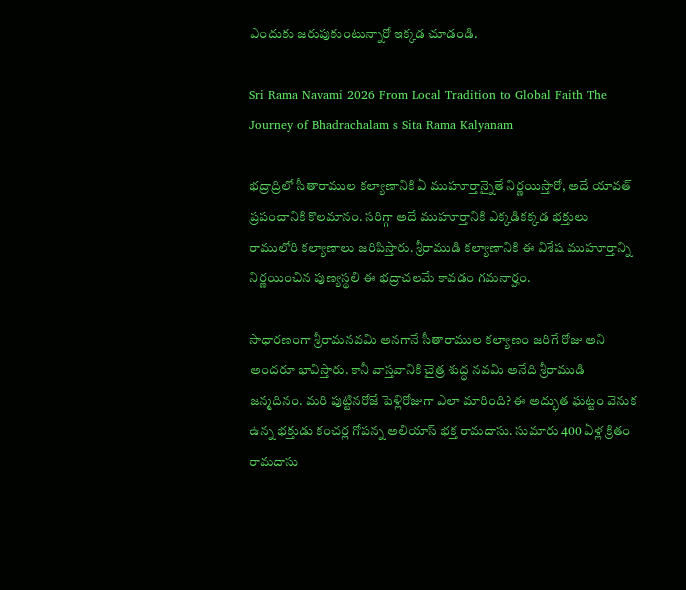ఎందుకు జరుపుకుంటున్నారో ఇక్కడ చూడండి.

Sri Rama Navami 2026 From Local Tradition to Global Faith The Journey of Bhadrachalam s Sita Rama Kalyanam

భద్రాద్రిలో సీతారాముల కల్యాణానికి ఏ ముహూర్తాన్నైతే నిర్ణయిస్తారో, అదే యావత్ ప్రపంచానికి కొలమానం. సరిగ్గా అదే ముహూర్తానికి ఎక్కడికక్కడ భక్తులు రాములోరి కల్యాణాలు జరిపిస్తారు. శ్రీరాముడి కల్యాణానికి ఈ విశేష ముహూర్తాన్ని నిర్ణయించిన పుణ్యస్థలి ఈ భద్రాచలమే కావడం గమనార్హం.

సాధారణంగా శ్రీరామనవమి అనగానే సీతారాముల కల్యాణం జరిగే రోజు అని అందరూ భావిస్తారు. కానీ వాస్తవానికి చైత్ర శుద్ధ నవమి అనేది శ్రీరాముడి జన్మదినం. మరి పుట్టినరోజే పెళ్లిరోజుగా ఎలా మారింది? ఈ అద్భుత ఘట్టం వెనుక ఉన్న భక్తుడు కంచర్ల గోపన్న అలియాస్ భక్త రామదాసు. సుమారు 400 ఏళ్ల క్రితం రామదాసు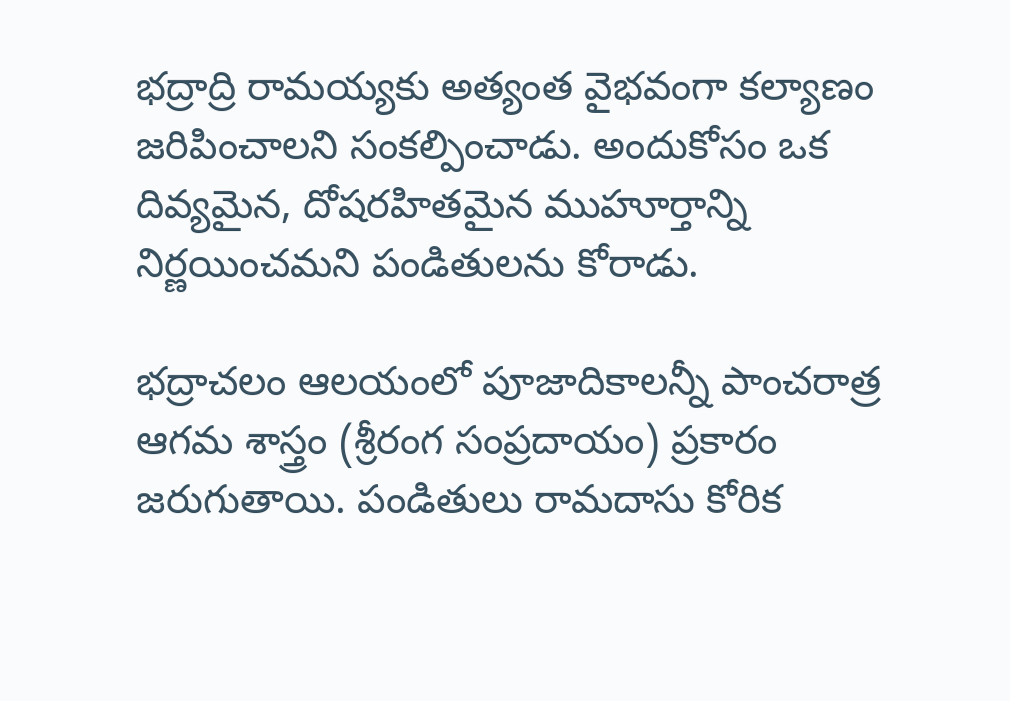భద్రాద్రి రామయ్యకు అత్యంత వైభవంగా కల్యాణం జరిపించాలని సంకల్పించాడు. అందుకోసం ఒక దివ్యమైన, దోషరహితమైన ముహూర్తాన్ని నిర్ణయించమని పండితులను కోరాడు.

భద్రాచలం ఆలయంలో పూజాదికాలన్నీ పాంచరాత్ర ఆగమ శాస్త్రం (శ్రీరంగ సంప్రదాయం) ప్రకారం జరుగుతాయి. పండితులు రామదాసు కోరిక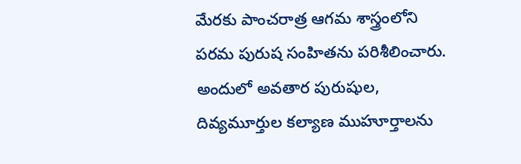మేరకు పాంచరాత్ర ఆగమ శాస్త్రంలోని పరమ పురుష సంహితను పరిశీలించారు. అందులో అవతార పురుషుల, దివ్యమూర్తుల కల్యాణ ముహూర్తాలను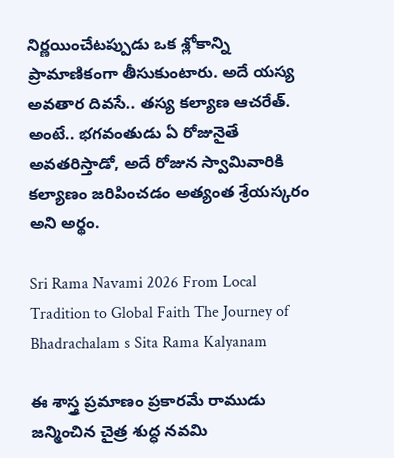నిర్ణయించేటప్పుడు ఒక శ్లోకాన్ని ప్రామాణికంగా తీసుకుంటారు. అదే యస్య అవతార దివసే.. తస్య కల్యాణ ఆచరేత్. అంటే.. భగవంతుడు ఏ రోజునైతే అవతరిస్తాడో, అదే రోజున స్వామివారికి కల్యాణం జరిపించడం అత్యంత శ్రేయస్కరం అని అర్థం.

Sri Rama Navami 2026 From Local Tradition to Global Faith The Journey of Bhadrachalam s Sita Rama Kalyanam

ఈ శాస్త్ర ప్రమాణం ప్రకారమే రాముడు జన్మించిన చైత్ర శుద్ధ నవమి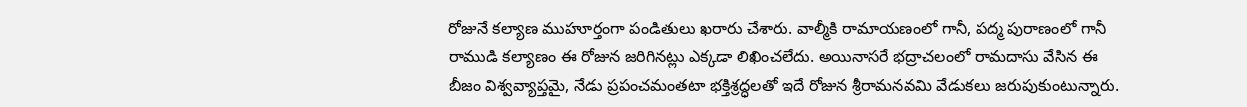రోజునే కల్యాణ ముహూర్తంగా పండితులు ఖరారు చేశారు. వాల్మీకి రామాయణంలో గానీ, పద్మ పురాణంలో గానీ రాముడి కల్యాణం ఈ రోజున జరిగినట్లు ఎక్కడా లిఖించలేదు. అయినాసరే భద్రాచలంలో రామదాసు వేసిన ఈ బీజం విశ్వవ్యాప్తమై, నేడు ప్రపంచమంతటా భక్తిశ్రద్ధలతో ఇదే రోజున శ్రీరామనవమి వేడుకలు జరుపుకుంటున్నారు.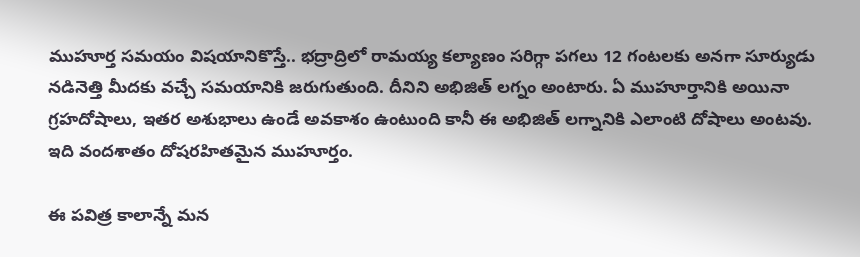ముహూర్త సమయం విషయానికొస్తే.. భద్రాద్రిలో రామయ్య కల్యాణం సరిగ్గా పగలు 12 గంటలకు అనగా సూర్యుడు నడినెత్తి మీదకు వచ్చే సమయానికి జరుగుతుంది. దీనిని అభిజిత్ లగ్నం అంటారు. ఏ ముహూర్తానికి అయినా గ్రహదోషాలు, ఇతర అశుభాలు ఉండే అవకాశం ఉంటుంది కానీ ఈ అభిజిత్ లగ్నానికి ఎలాంటి దోషాలు అంటవు. ఇది వందశాతం దోషరహితమైన ముహూర్తం.

ఈ పవిత్ర కాలాన్నే మన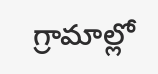గ్రామాల్లో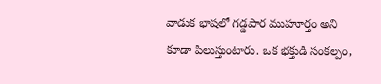వాడుక భాషలో గడ్డపార ముహూర్తం అని కూడా పిలుస్తుంటారు. ఒక భక్తుడి సంకల్పం,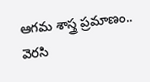ఆగమ శాస్త్ర ప్రమాణం.. వెరసి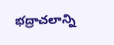భద్రాచలాన్ని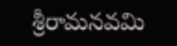శ్రీరామనవమి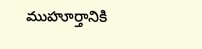ముహూర్తానికి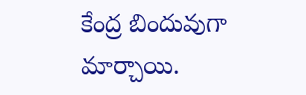కేంద్ర బిందువుగా మార్చాయి.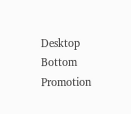Desktop Bottom Promotion